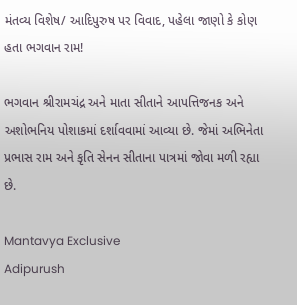મંતવ્ય વિશેષ/ આદિપુરુષ પર વિવાદ, પહેલા જાણો કે કોણ હતા ભગવાન રામ!

ભગવાન શ્રીરામચંદ્ર અને માતા સીતાને આપત્તિજનક અને અશોભનિય પોશાકમાં દર્શાવવામાં આવ્યા છે. જેમાં અભિનેતા પ્રભાસ રામ અને કૃતિ સેનન સીતાના પાત્રમાં જોવા મળી રહ્યા છે.

Mantavya Exclusive
Adipurush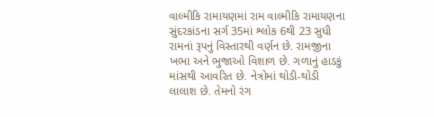વાલ્મીકિ રામાયણમાં રામ વાલ્મીકિ રામાયણના સુંદરકાંડના સર્ગ 35માં શ્લોક 6થી 23 સુધી રામનાં રૂપનું વિસ્તારથી વર્ણન છે. રામજીના ખભા અને ભુજાઓ વિશાળ છે. ગળાનું હાડકું માંસથી આવરિત છે. નેત્રોમાં થોડી-થોડી લાલાશ છે. તેમનો રંગ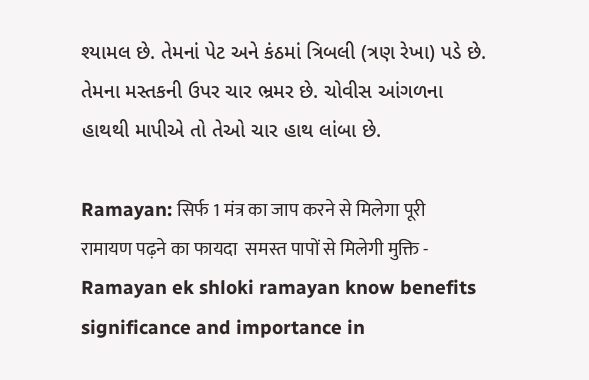શ્યામલ છે. તેમનાં પેટ અને કંઠમાં ત્રિબલી (ત્રણ રેખા) પડે છે. તેમના મસ્તકની ઉપર ચાર ભ્રમર છે. ચોવીસ આંગળના હાથથી માપીએ તો તેઓ ચાર હાથ લાંબા છે.

Ramayan: सिर्फ 1 मंत्र का जाप करने से मिलेगा पूरी रामायण पढ़ने का फायदा  समस्त पापों से मिलेगी मुक्ति - Ramayan ek shloki ramayan know benefits  significance and importance in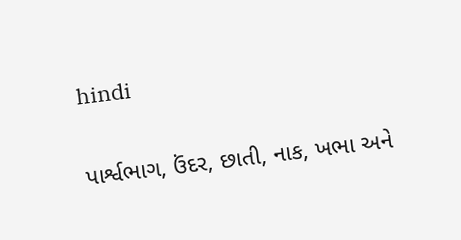hindi

પાર્શ્વભાગ, ઉંદર, છાતી, નાક, ખભા અને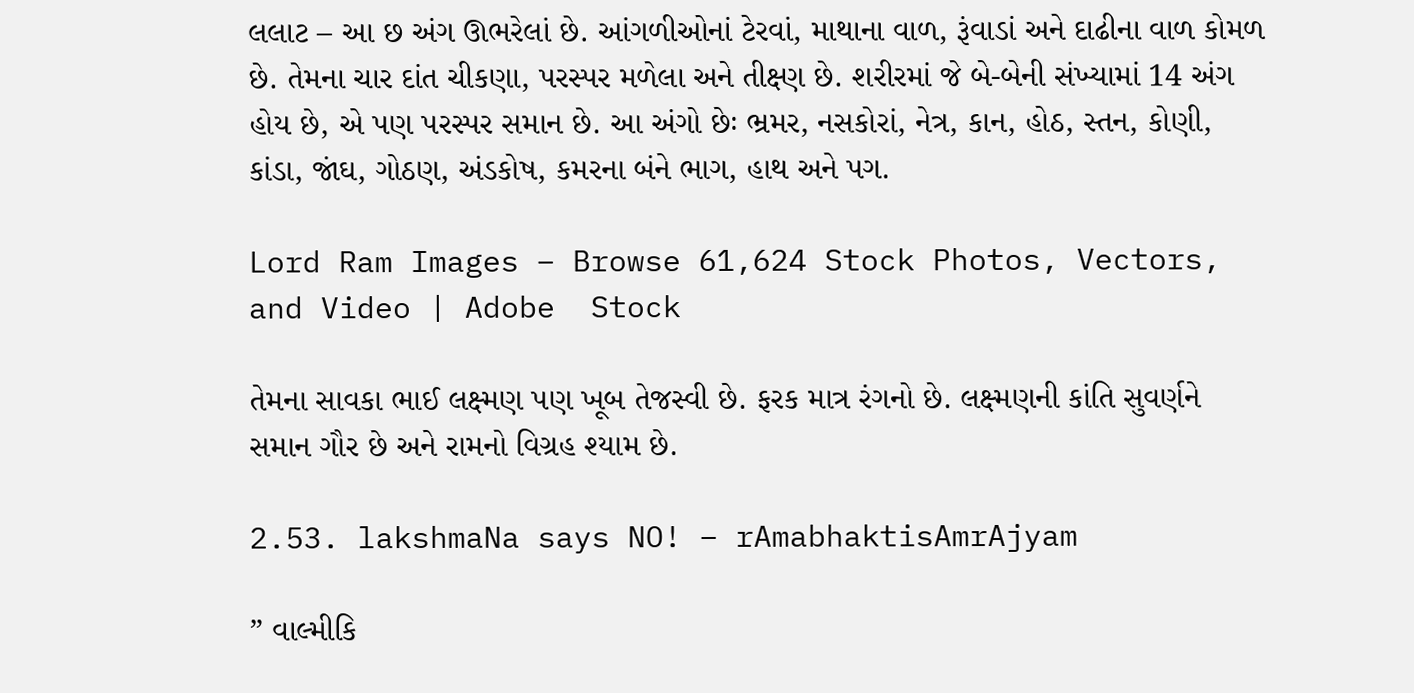લલાટ – આ છ અંગ ઊભરેલાં છે. આંગળીઓનાં ટેરવાં, માથાના વાળ, રૂંવાડાં અને દાઢીના વાળ કોમળ છે. તેમના ચાર દાંત ચીકણા, પરસ્પર મળેલા અને તીક્ષ્ણ છે. શરીરમાં જે બે-બેની સંખ્યામાં 14 અંગ હોય છે, એ પણ પરસ્પર સમાન છે. આ અંગો છેઃ ભ્રમર, નસકોરાં, નેત્ર, કાન, હોઠ, સ્તન, કોણી, કાંડા, જાંઘ, ગોઠણ, અંડકોષ, કમરના બંને ભાગ, હાથ અને પગ.

Lord Ram Images – Browse 61,624 Stock Photos, Vectors, and Video | Adobe  Stock

તેમના સાવકા ભાઈ લક્ષ્મણ પણ ખૂબ તેજસ્વી છે. ફરક માત્ર રંગનો છે. લક્ષ્મણની કાંતિ સુવર્ણને સમાન ગૌર છે અને રામનો વિગ્રહ શ્યામ છે.

2.53. lakshmaNa says NO! – rAmabhaktisAmrAjyam

” વાલ્મીકિ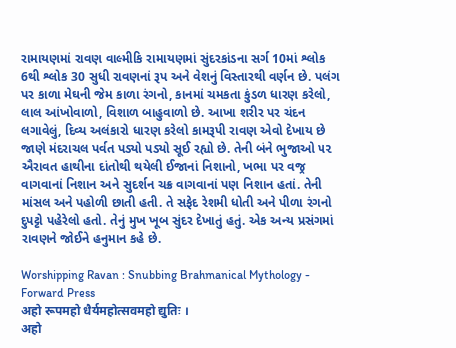રામાયણમાં રાવણ વાલ્મીકિ રામાયણમાં સુંદરકાંડના સર્ગ 10માં શ્લોક 6થી શ્લોક 30 સુધી રાવણનાં રૂપ અને વેશનું વિસ્તારથી વર્ણન છે. પલંગ પર કાળા મેઘની જેમ કાળા રંગનો, કાનમાં ચમકતા કુંડળ ધારણ કરેલો, લાલ આંખોવાળો, વિશાળ બાહુવાળો છે. આખા શરીર પર ચંદન લગાવેલું, દિવ્ય અલંકારો ધારણ કરેલો કામરૂપી રાવણ એવો દેખાય છે જાણે મંદરાચલ પર્વત પડ્યો પડ્યો સૂઈ રહ્યો છે. તેની બંને ભુજાઓ ૫૨ ઐરાવત હાથીના દાંતોથી થયેલી ઈજાનાં નિશાનો, ખભા પર વજ્ર વાગવાનાં નિશાન અને સુદર્શન ચક્ર વાગવાનાં પણ નિશાન હતાં. તેની માંસલ અને પહોળી છાતી હતી. તે સફેદ રેશમી ધોતી અને પીળા રંગનો દુપટ્ટો પહેરેલો હતો. તેનું મુખ ખૂબ સુંદર દેખાતું હતું. એક અન્ય પ્રસંગમાં રાવણને જોઈને હનુમાન કહે છે.

Worshipping Ravan : Snubbing Brahmanical Mythology - Forward Press
अहो रूपमहो धैर्यमहोत्सवमहो द्युतिः ।
अहो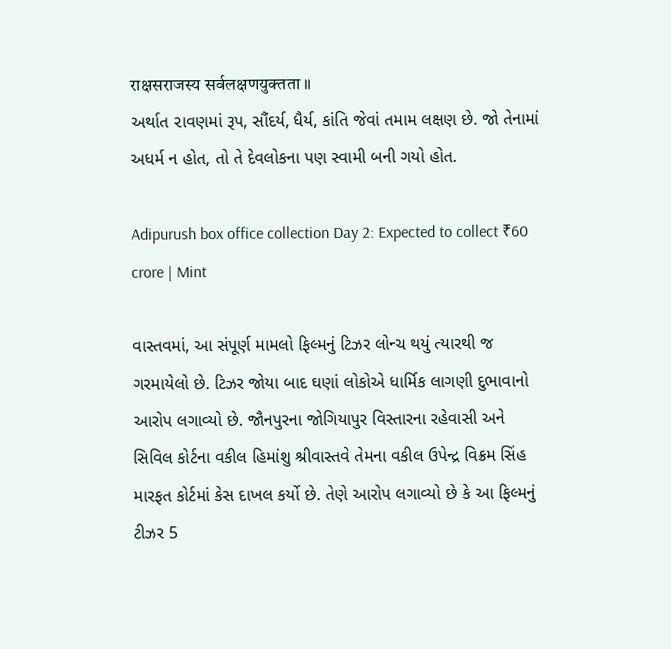राक्षसराजस्य सर्वलक्षणयुक्तता ॥
અર્થાત ૨ાવણમાં રૂપ, સૌંદર્ય, ધૈર્ય, કાંતિ જેવાં તમામ લક્ષણ છે. જો તેનામાં અધર્મ ન હોત, તો તે દેવલોકના પણ સ્વામી બની ગયો હોત.

Adipurush box office collection Day 2: Expected to collect ₹60 crore | Mint

વાસ્તવમાં, આ સંપૂર્ણ મામલો ફિલ્મનું ટિઝર લોન્ચ થયું ત્યારથી જ ગરમાયેલો છે. ટિઝર જોયા બાદ ઘણાં લોકોએ ધાર્મિક લાગણી દુભાવાનો આરોપ લગાવ્યો છે. જૌનપુરના જોગિયાપુર વિસ્તારના રહેવાસી અને સિવિલ કોર્ટના વકીલ હિમાંશુ શ્રીવાસ્તવે તેમના વકીલ ઉપેન્દ્ર વિક્રમ સિંહ મારફત કોર્ટમાં કેસ દાખલ કર્યો છે. તેણે આરોપ લગાવ્યો છે કે આ ફિલ્મનું ટીઝર 5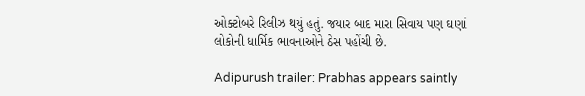ઓક્ટોબરે રિલીઝ થયું હતું. જયાર બાદ મારા સિવાય પણ ઘણાં લોકોની ધાર્મિક ભાવનાઓને ઠેસ પહોંચી છે.

Adipurush trailer: Prabhas appears saintly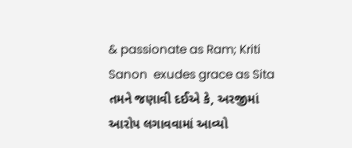& passionate as Ram; Kriti Sanon  exudes grace as Sita
તમને જણાવી દઈએ કે, અરજીમાં આરોપ લગાવવામાં આવ્યો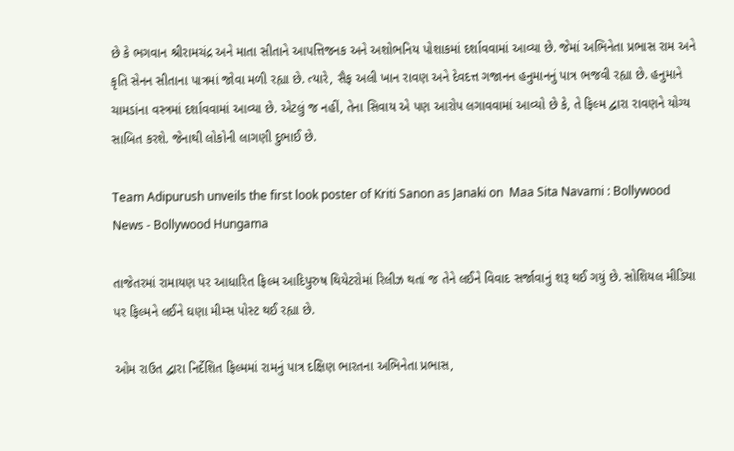છે કે ભગવાન શ્રીરામચંદ્ર અને માતા સીતાને આપત્તિજનક અને અશોભનિય પોશાકમાં દર્શાવવામાં આવ્યા છે. જેમાં અભિનેતા પ્રભાસ રામ અને કૃતિ સેનન સીતાના પાત્રમાં જોવા મળી રહ્યા છે. ત્યારે, સૈફ અલી ખાન રાવણ અને દેવદત્ત ગજાનન હનુમાનનું પાત્ર ભજવી રહ્યા છે. હનુમાને ચામડાંના વસ્ત્રમાં દર્શાવવામાં આવ્યા છે. એટલું જ નહીં, તેના સિવાય એ પણ આરોપ લગાવવામાં આવ્યો છે કે, તે ફિલ્મ દ્વારા રાવણને યોગ્ય સાબિત કરશે. જેનાથી લોકોની લાગણી દુભાઈ છે.

Team Adipurush unveils the first look poster of Kriti Sanon as Janaki on  Maa Sita Navami : Bollywood News - Bollywood Hungama

તાજેતરમાં રામાયણ પર આધારિત ફિલ્મ આદિપુરુષ થિયેટરોમાં રિલીઝ થતાં જ તેને લઈને વિવાદ સર્જાવાનું શરૂ થઈ ગયું છે. સોશિયલ મીડિયા પર ફિલ્મને લઈને ઘણા મીમ્સ પોસ્ટ થઈ રહ્યા છે.

ઓમ રાઉત દ્વારા નિર્દેશિત ફિલ્મમાં રામનું પાત્ર દક્ષિણ ભારતના અભિનેતા પ્રભાસ,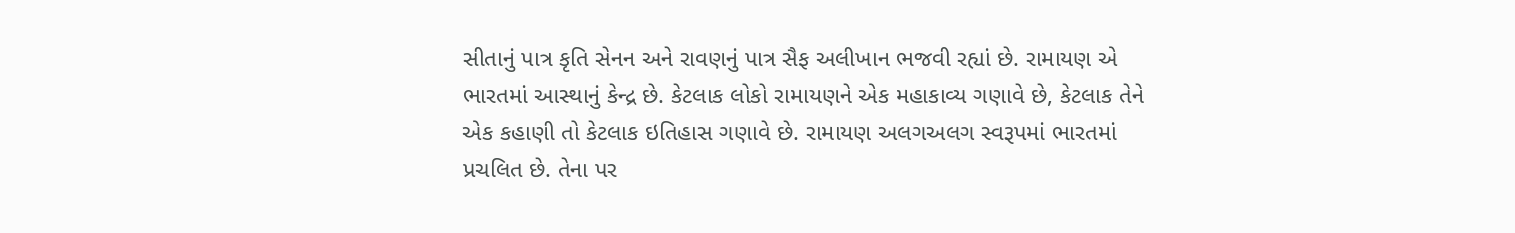સીતાનું પાત્ર કૃતિ સેનન અને રાવણનું પાત્ર સૈફ અલીખાન ભજવી રહ્યાં છે. રામાયણ એ ભારતમાં આસ્થાનું કેન્દ્ર છે. કેટલાક લોકો રામાયણને એક મહાકાવ્ય ગણાવે છે, કેટલાક તેને એક કહાણી તો કેટલાક ઇતિહાસ ગણાવે છે. રામાયણ અલગઅલગ સ્વરૂપમાં ભારતમાં પ્રચલિત છે. તેના પર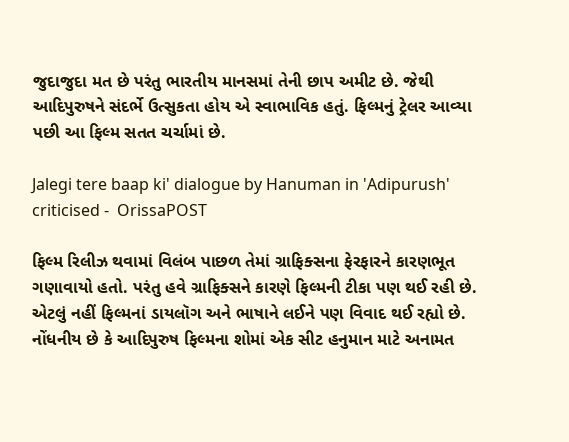જુદાજુદા મત છે પરંતુ ભારતીય માનસમાં તેની છાપ અમીટ છે. જેથી આદિપુરુષને સંદર્ભે ઉત્સુકતા હોય એ સ્વાભાવિક હતું. ફિલ્મનું ટ્રેલર આવ્યા પછી આ ફિલ્મ સતત ચર્ચામાં છે.

Jalegi tere baap ki' dialogue by Hanuman in 'Adipurush' criticised -  OrissaPOST

ફિલ્મ રિલીઝ થવામાં વિલંબ પાછળ તેમાં ગ્રાફિક્સના ફેરફારને કારણભૂત ગણાવાયો હતો. પરંતુ હવે ગ્રાફિક્સને કારણે ફિલ્મની ટીકા પણ થઈ રહી છે. એટલું નહીં ફિલ્મનાં ડાયલૉગ અને ભાષાને લઈને પણ વિવાદ થઈ રહ્યો છે. નોંધનીય છે કે આદિપુરુષ ફિલ્મના શોમાં એક સીટ હનુમાન માટે અનામત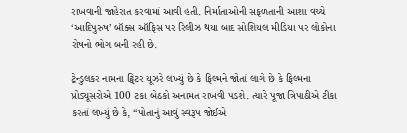રાખવાની જાહેરાત કરવામાં આવી હતી. નિર્માતાઓની સફળતાની આશા વચ્ચે ‘આદિપુરુષ’ બૉક્સ ઑફિસ પર રિલીઝ થયા બાદ સોશિયલ મીડિયા પર લોકોના રોષનો ભોગ બની રહી છે.

ટ્રેન્ડુલકર નામના ટ્વિટર યૂઝરે લખ્યું છે કે ફિલ્મને જોતાં લાગે છે કે ફિલ્મના પ્રોડ્યૂસરોએ 100 ટકા બેઠકો અનામત રાખવી પડશે. ત્યારે પૂજા ત્રિપાઠીએ ટીકા કરતાં લખ્યું છે કે, “પોતાનું આવું સ્વરૂપ જોઈએ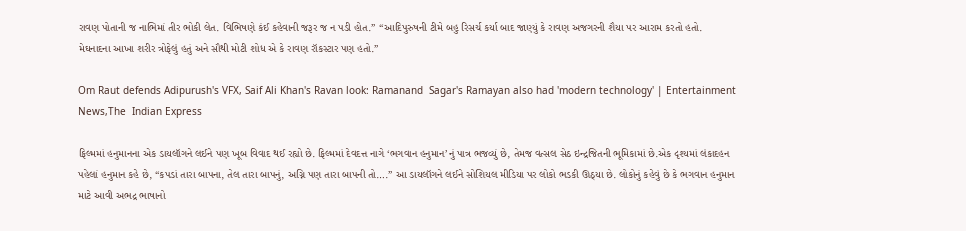રાવણ પોતાની જ નાભિમાં તીર ભોકી લેત. વિભિષણે કંઈ કહેવાની જરૂર જ ન પડી હોત.” “આદિપુરુષની ટીમે બહુ રિસર્ચ કર્યા બાદ જાણ્યું કે રાવણ અજગરની શૈયા પર આરામ કરતો હતો. મેઘનાદના આખા શરીર ત્રોફેલું હતું અને સૌથી મોટી શોધ એ કે રાવણ રૉકસ્ટાર પણ હતો.”

Om Raut defends Adipurush's VFX, Saif Ali Khan's Ravan look: Ramanand  Sagar's Ramayan also had 'modern technology' | Entertainment News,The  Indian Express

ફિલ્મમાં હનુમાનના એક ડાયલૉગને લઈને પણ ખૂબ વિવાદ થઈ રહ્યો છે. ફિલ્મમાં દેવદત્ત નાગે ‘ભગવાન હનુમાન’નું પાત્ર ભજવ્યું છે, તેમજ વત્સલ સેઠ ઇન્દ્રજિતની ભૂમિકામાં છે.એક દૃશ્યમાં લંકાદહન પહેલાં હનુમાન કહે છે, “કપડાં તારા બાપના, તેલ તારા બાપનું, અગ્નિ પણ તારા બાપની તો….” આ ડાયલૉગને લઈને સોશિયલ મીડિયા પર લોકો ભડકી ઊઠ્યા છે. લોકોનું કહેવું છે કે ભગવાન હનુમાન માટે આવી અભદ્ર ભાષાનો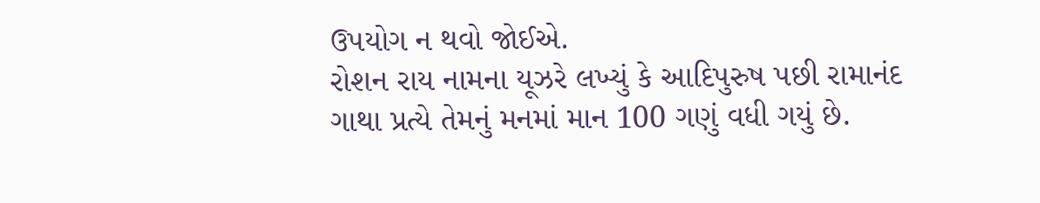ઉપયોગ ન થવો જોઈએ.
રોશન રાય નામના યૂઝરે લખ્યું કે આદિપુરુષ પછી રામાનંદ ગાથા પ્રત્યે તેમનું મનમાં માન 100 ગણું વધી ગયું છે.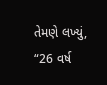તેમણે લખ્યું, “26 વર્ષ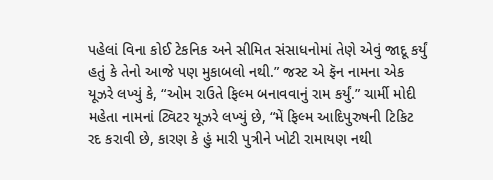પહેલાં વિના કોઈ ટેકનિક અને સીમિત સંસાધનોમાં તેણે એવું જાદૂ કર્યું હતું કે તેનો આજે પણ મુકાબલો નથી.” જસ્ટ એ ફૅન નામના એક યૂઝરે લખ્યું કે, “ઓમ રાઉતે ફિલ્મ બનાવવાનું રામ કર્યું.” ચાર્મી મોદી મહેતા નામનાં ટ્વિટર યૂઝરે લખ્યું છે, “મેં ફિલ્મ આદિપુરુષની ટિકિટ રદ કરાવી છે, કારણ કે હું મારી પુત્રીને ખોટી રામાયણ નથી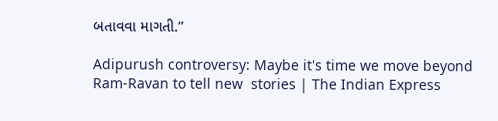બતાવવા માગતી.”

Adipurush controversy: Maybe it's time we move beyond Ram-Ravan to tell new  stories | The Indian Express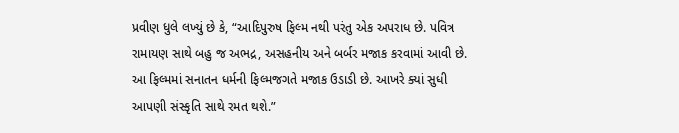પ્રવીણ ધુલે લખ્યું છે કે, “આદિપુરુષ ફિલ્મ નથી પરંતુ એક અપરાધ છે. પવિત્ર રામાયણ સાથે બહુ જ અભદ્ર, અસહનીય અને બર્બર મજાક કરવામાં આવી છે. આ ફિલ્મમાં સનાતન ધર્મની ફિલ્મજગતે મજાક ઉડાડી છે. આખરે ક્યાં સુધી આપણી સંસ્કૃતિ સાથે રમત થશે.”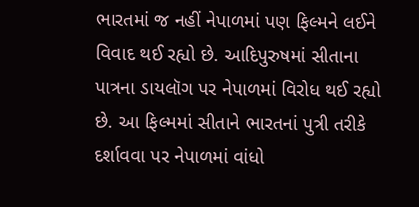ભારતમાં જ નહીં નેપાળમાં પણ ફિલ્મને લઈને વિવાદ થઈ રહ્યો છે. આદિપુરુષમાં સીતાના પાત્રના ડાયલૉગ પર નેપાળમાં વિરોધ થઈ રહ્યો છે. આ ફિલ્મમાં સીતાને ભારતનાં પુત્રી તરીકે દર્શાવવા પર નેપાળમાં વાંધો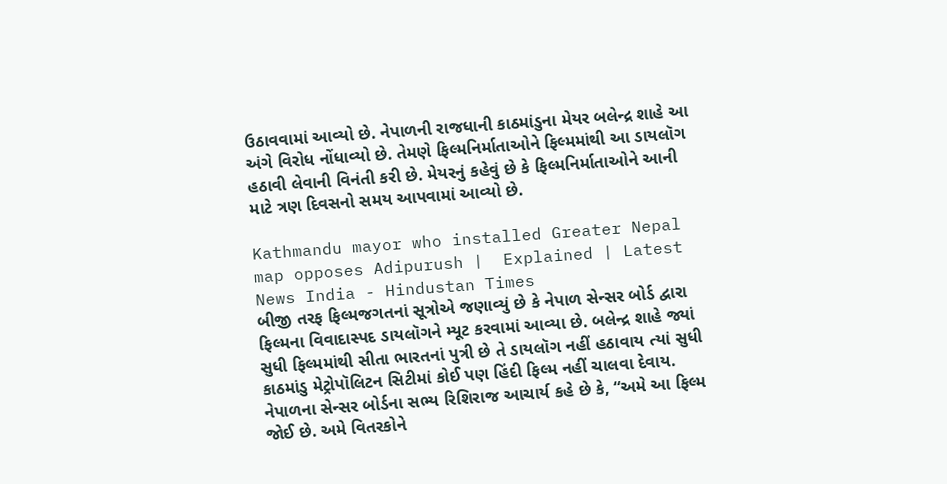ઉઠાવવામાં આવ્યો છે. નેપાળની રાજધાની કાઠમાંડુના મેયર બલેન્દ્ર શાહે આ અંગે વિરોધ નોંધાવ્યો છે. તેમણે ફિલ્મનિર્માતાઓને ફિલ્મમાંથી આ ડાયલૉગ હઠાવી લેવાની વિનંતી કરી છે. મેયરનું કહેવું છે કે ફિલ્મનિર્માતાઓને આની માટે ત્રણ દિવસનો સમય આપવામાં આવ્યો છે.

Kathmandu mayor who installed Greater Nepal map opposes Adipurush |  Explained | Latest News India - Hindustan Times
બીજી તરફ ફિલ્મજગતનાં સૂત્રોએ જણાવ્યું છે કે નેપાળ સેન્સર બોર્ડ દ્વારા ફિલ્મના વિવાદાસ્પદ ડાયલૉગને મ્યૂટ કરવામાં આવ્યા છે. બલેન્દ્ર શાહે જ્યાં સુધી ફિલ્મમાંથી સીતા ભારતનાં પુત્રી છે તે ડાયલૉગ નહીં હઠાવાય ત્યાં સુધી કાઠમાંડુ મેટ્રોપૉલિટન સિટીમાં કોઈ પણ હિંદી ફિલ્મ નહીં ચાલવા દેવાય. નેપાળના સેન્સર બોર્ડના સભ્ય રિશિરાજ આચાર્ય કહે છે કે, “અમે આ ફિલ્મ જોઈ છે. અમે વિતરકોને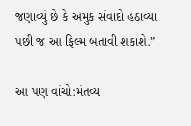જણાવ્યું છે કે અમુક સંવાદો હઠાવ્યા પછી જ આ ફિલ્મ બતાવી શકાશે.”

આ પણ વાંચો:મંતવ્ય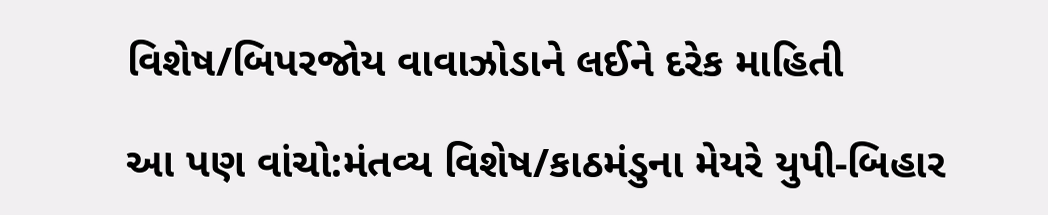વિશેષ/બિપરજોય વાવાઝોડાને લઈને દરેક માહિતી

આ પણ વાંચો:મંતવ્ય વિશેષ/કાઠમંડુના મેયરે યુપી-બિહાર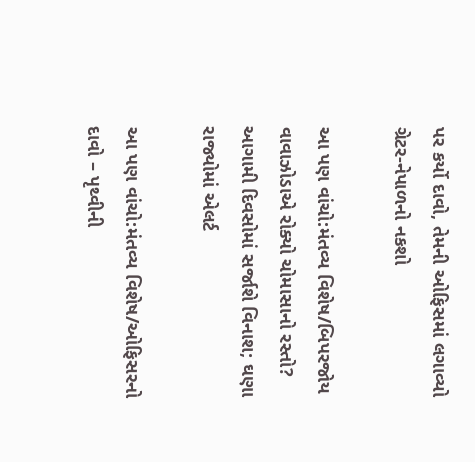પર કર્યો દાવો, તેમની ઓફિસમાં લગાવ્યો ગ્રેટર-નેપાળનો નકશો

આ પણ વાંચો:મંતવ્ય વિશેષ/બિપરજોય વાવાઝોડાએ રોક્યો ચોમાસાનો રસ્તો? આગામી દિવસોમાં સર્જાશે વિનાશ; ઘણા રાજ્યોમાં એલર્ટ

આ પણ વાંચો:મંતવ્ય વિશેષ/ઓફિસરનો દાવો – પૃથ્વીની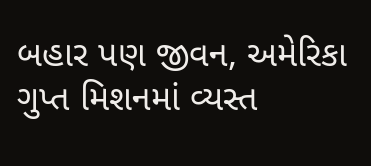બહાર પણ જીવન, અમેરિકા ગુપ્ત મિશનમાં વ્યસ્ત